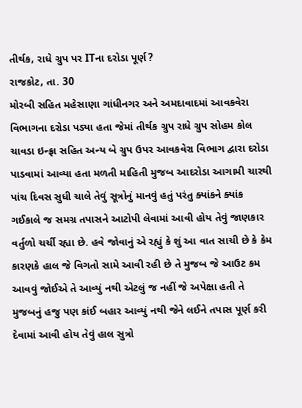તીર્થક, રાધે ગ્રુપ પર ITના દરોડા પૂર્ણ?
રાજકોટ, તા. 30
મોરબી સહિત મહેસાણા ગાંધીનગર અને અમદાવાદમાં આવકવેરા વિભાગના દરોડા પડ્યા હતા જેમાં તીર્થક ગ્રુપ રાધે ગ્રુપ સોહમ કોલ ચાવડા ઇન્ફ્રા સહિત અન્ય બે ગ્રુપ ઉપર આવકવેરા વિભાગ દ્વારા દરોડા પાડવામાં આવ્યા હતા મળતી માહિતી મુજબ આદરોડા આગામી ચારથી પાંચ દિવસ સુધી ચાલે તેવું સૂત્રોનું માનવું હતું પરંતુ ક્યાંકને ક્યાંક ગઈકાલે જ સમગ્ર તપાસને આટોપી લેવામાં આવી હોય તેવું જાણકાર વર્તુળો ચર્ચી રહ્યા છે. હવે જોવાનું એ રહ્યું કે શું આ વાત સાચી છે કે કેમ કારણકે હાલ જે વિગતો સામે આવી રહી છે તે મુજબ જે આઉટ કમ આવવું જોઈએ તે આવ્યું નથી એટલું જ નહીં જે અપેક્ષા હતી તે મુજબનું હજુ પણ કાંઈ બહાર આવ્યું નથી જેને લઈને તપાસ પૂર્ણ કરી દેવામાં આવી હોય તેવું હાલ સુત્રો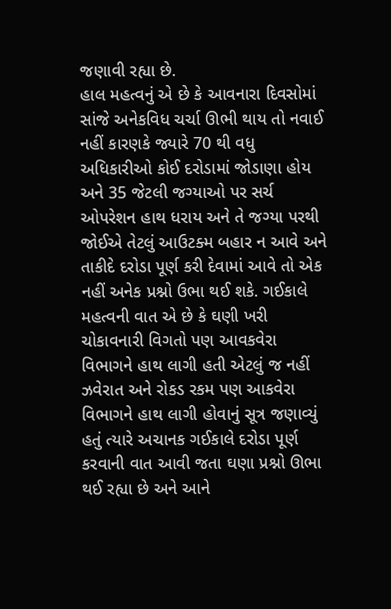જણાવી રહ્યા છે.
હાલ મહત્વનું એ છે કે આવનારા દિવસોમાં સાંજે અનેકવિધ ચર્ચા ઊભી થાય તો નવાઈ નહીં કારણકે જ્યારે 70 થી વધુ અધિકારીઓ કોઈ દરોડામાં જોડાણા હોય અને 35 જેટલી જગ્યાઓ પર સર્ચ ઓપરેશન હાથ ધરાય અને તે જગ્યા પરથી જોઈએ તેટલું આઉટક્મ બહાર ન આવે અને તાકીદે દરોડા પૂર્ણ કરી દેવામાં આવે તો એક નહીં અનેક પ્રશ્નો ઉભા થઈ શકે. ગઈકાલે મહત્વની વાત એ છે કે ઘણી ખરી ચોકાવનારી વિગતો પણ આવકવેરા વિભાગને હાથ લાગી હતી એટલું જ નહીં ઝવેરાત અને રોકડ રકમ પણ આકવેરા વિભાગને હાથ લાગી હોવાનું સૂત્ર જણાવ્યું હતું ત્યારે અચાનક ગઈકાલે દરોડા પૂર્ણ કરવાની વાત આવી જતા ઘણા પ્રશ્નો ઊભા થઈ રહ્યા છે અને આને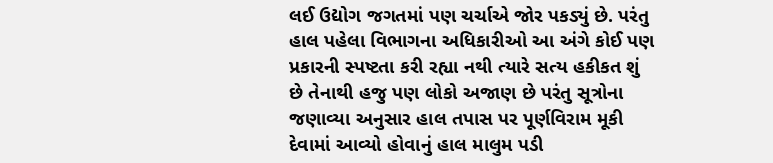લઈ ઉદ્યોગ જગતમાં પણ ચર્ચાએ જોર પકડ્યું છે. પરંતુ હાલ પહેલા વિભાગના અધિકારીઓ આ અંગે કોઈ પણ પ્રકારની સ્પષ્ટતા કરી રહ્યા નથી ત્યારે સત્ય હકીકત શું છે તેનાથી હજુ પણ લોકો અજાણ છે પરંતુ સૂત્રોના જણાવ્યા અનુસાર હાલ તપાસ પર પૂર્ણવિરામ મૂકી દેવામાં આવ્યો હોવાનું હાલ માલુમ પડી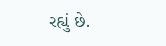રહ્યું છે.